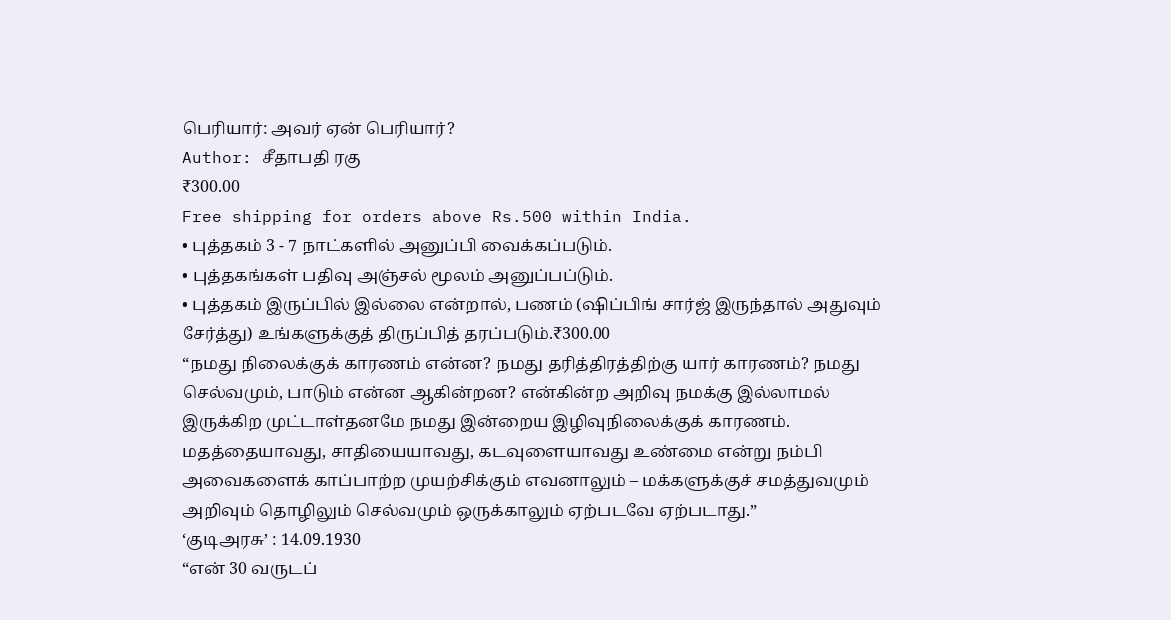பெரியார்: அவர் ஏன் பெரியார்?
Author: சீதாபதி ரகு
₹300.00
Free shipping for orders above Rs.500 within India.
• புத்தகம் 3 - 7 நாட்களில் அனுப்பி வைக்கப்படும்.
• புத்தகங்கள் பதிவு அஞ்சல் மூலம் அனுப்பப்டும்.
• புத்தகம் இருப்பில் இல்லை என்றால், பணம் (ஷிப்பிங் சார்ஜ் இருந்தால் அதுவும் சேர்த்து) உங்களுக்குத் திருப்பித் தரப்படும்.₹300.00
“நமது நிலைக்குக் காரணம் என்ன? நமது தரித்திரத்திற்கு யார் காரணம்? நமது செல்வமும், பாடும் என்ன ஆகின்றன? என்கின்ற அறிவு நமக்கு இல்லாமல் இருக்கிற முட்டாள்தனமே நமது இன்றைய இழிவுநிலைக்குக் காரணம். மதத்தையாவது, சாதியையாவது, கடவுளையாவது உண்மை என்று நம்பி அவைகளைக் காப்பாற்ற முயற்சிக்கும் எவனாலும் – மக்களுக்குச் சமத்துவமும் அறிவும் தொழிலும் செல்வமும் ஒருக்காலும் ஏற்படவே ஏற்படாது.”
‘குடிஅரசு’ : 14.09.1930
“என் 30 வருடப்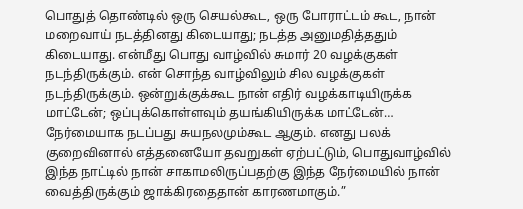பொதுத் தொண்டில் ஒரு செயல்கூட, ஒரு போராட்டம் கூட, நான் மறைவாய் நடத்தினது கிடையாது; நடத்த அனுமதித்ததும் கிடையாது. என்மீது பொது வாழ்வில் சுமார் 20 வழக்குகள் நடந்திருக்கும். என் சொந்த வாழ்விலும் சில வழக்குகள் நடந்திருக்கும். ஒன்றுக்குக்கூட நான் எதிர் வழக்காடியிருக்க மாட்டேன்; ஒப்புக்கொள்ளவும் தயங்கியிருக்க மாட்டேன்… நேர்மையாக நடப்பது சுயநலமும்கூட ஆகும். எனது பலக் குறைவினால் எத்தனையோ தவறுகள் ஏற்பட்டும், பொதுவாழ்வில் இந்த நாட்டில் நான் சாகாமலிருப்பதற்கு இந்த நேர்மையில் நான் வைத்திருக்கும் ஜாக்கிரதைதான் காரணமாகும்.”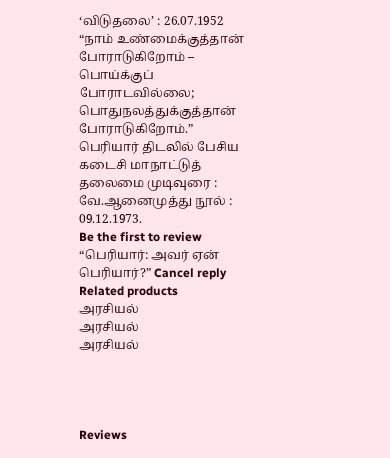‘விடுதலை’ : 26.07.1952
“நாம் உண்மைக்குத்தான் போராடுகிறோம் – பொய்க்குப் போராடவில்லை; பொதுநலத்துக்குத்தான் போராடுகிறோம்.”
பெரியார் திடலில் பேசிய கடைசி மாநாட்டுத்
தலைமை முடிவுரை : வே.ஆனைமுத்து நூல் : 09.12.1973.
Be the first to review “பெரியார்: அவர் ஏன் பெரியார்?” Cancel reply
Related products
அரசியல்
அரசியல்
அரசியல்




Reviews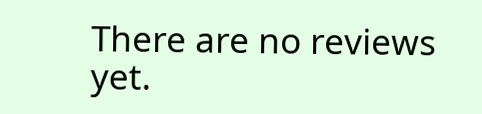There are no reviews yet.